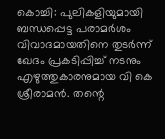കൊച്ചി: പുലികളിയുമായി ബന്ധപ്പെട്ട പരാമർശം വിവാദമായതിനെ തുടർന്ന് ഖേദം പ്രകടിപ്പിച്ച് നടനും എഴുത്തുകാരനുമായ വി കെ ശ്രീരാമൻ. തന്റെ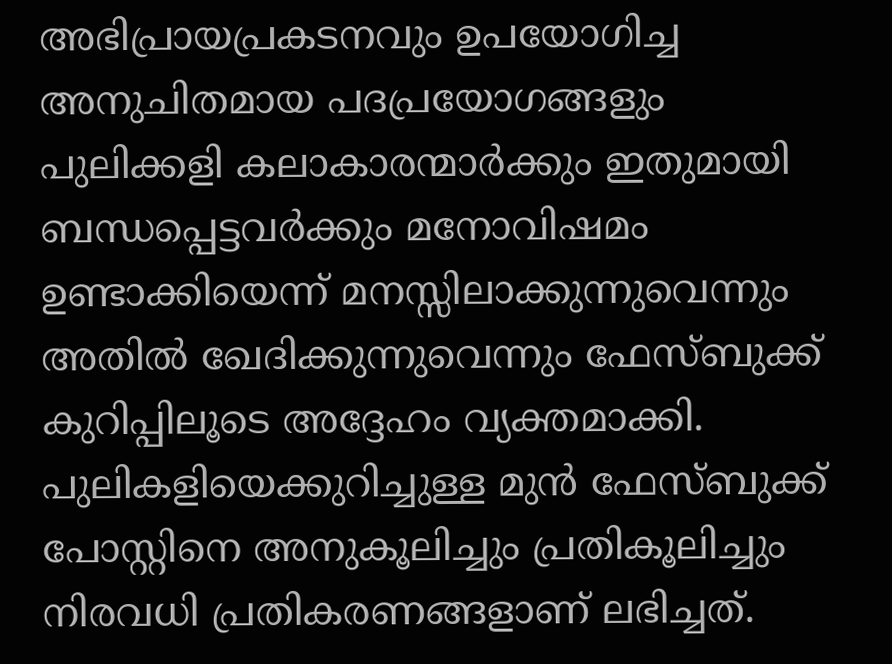അഭിപ്രായപ്രകടനവും ഉപയോഗിച്ച അനുചിതമായ പദപ്രയോഗങ്ങളും പുലിക്കളി കലാകാരന്മാർക്കും ഇതുമായി ബന്ധപ്പെട്ടവർക്കും മനോവിഷമം ഉണ്ടാക്കിയെന്ന് മനസ്സിലാക്കുന്നുവെന്നും അതിൽ ഖേദിക്കുന്നുവെന്നും ഫേസ്ബുക്ക് കുറിപ്പിലൂടെ അദ്ദേഹം വ്യക്തമാക്കി.
പുലികളിയെക്കുറിച്ചുള്ള മുൻ ഫേസ്ബുക്ക് പോസ്റ്റിനെ അനുകൂലിച്ചും പ്രതികൂലിച്ചും നിരവധി പ്രതികരണങ്ങളാണ് ലഭിച്ചത്.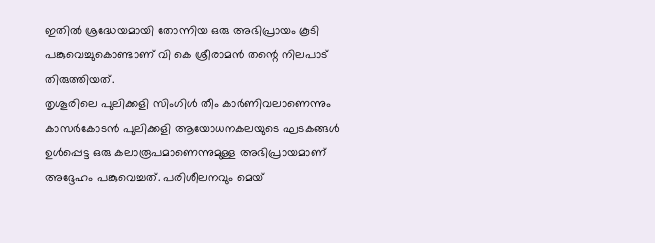ഇതിൽ ശ്രദ്ധേയമായി തോന്നിയ ഒരു അഭിപ്രായം കൂടി പങ്കുവെച്ചുകൊണ്ടാണ് വി കെ ശ്രീരാമൻ തന്റെ നിലപാട് തിരുത്തിയത്.
തൃശൂരിലെ പുലിക്കളി സിംഗിൾ തീം കാർണിവലാണെന്നും കാസർകോടൻ പുലിക്കളി ആയോധനകലയുടെ ഘടകങ്ങൾ ഉൾപ്പെട്ട ഒരു കലാരൂപമാണെന്നുമുള്ള അഭിപ്രായമാണ് അദ്ദേഹം പങ്കുവെച്ചത്. പരിശീലനവും മെയ്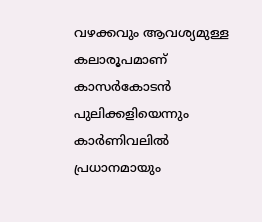വഴക്കവും ആവശ്യമുള്ള കലാരൂപമാണ് കാസർകോടൻ പുലിക്കളിയെന്നും കാർണിവലിൽ പ്രധാനമായും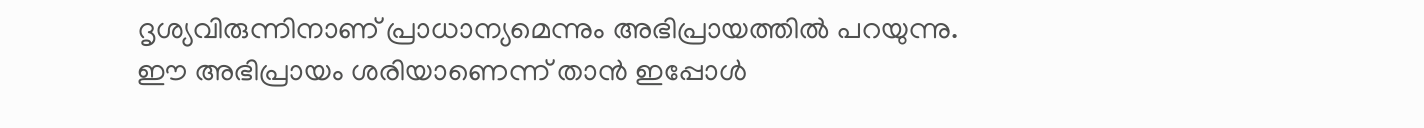ദൃശ്യവിരുന്നിനാണ് പ്രാധാന്യമെന്നും അഭിപ്രായത്തിൽ പറയുന്നു.
ഈ അഭിപ്രായം ശരിയാണെന്ന് താൻ ഇപ്പോൾ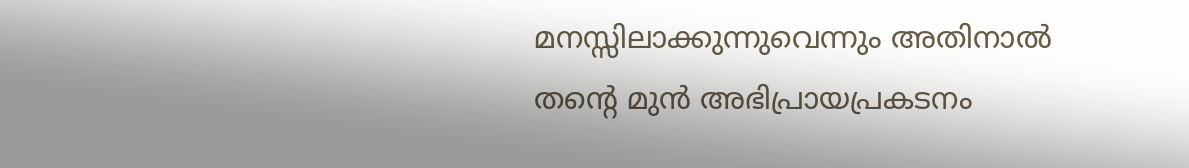മനസ്സിലാക്കുന്നുവെന്നും അതിനാൽ തന്റെ മുൻ അഭിപ്രായപ്രകടനം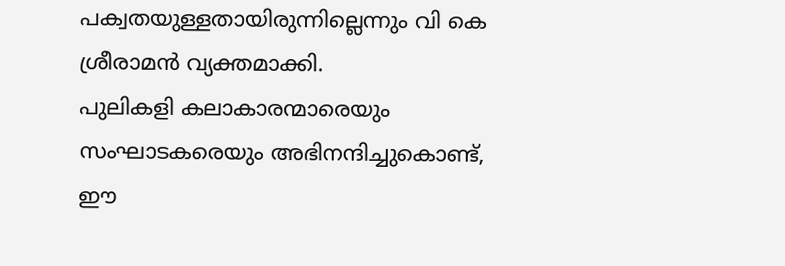പക്വതയുള്ളതായിരുന്നില്ലെന്നും വി കെ ശ്രീരാമൻ വ്യക്തമാക്കി.
പുലികളി കലാകാരന്മാരെയും സംഘാടകരെയും അഭിനന്ദിച്ചുകൊണ്ട്, ഈ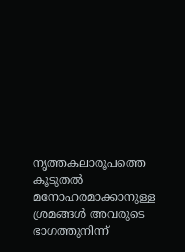നൃത്തകലാരൂപത്തെ കൂടുതൽ മനോഹരമാക്കാനുള്ള ശ്രമങ്ങൾ അവരുടെ ഭാഗത്തുനിന്ന്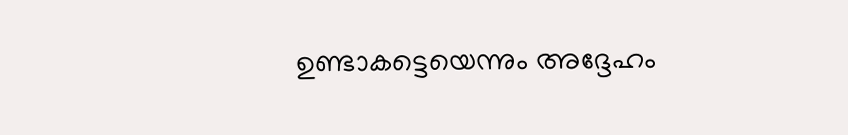ഉണ്ടാകട്ടെയെന്നും അദ്ദേഹം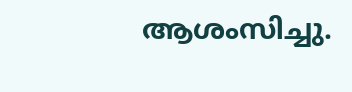ആശംസിച്ചു.